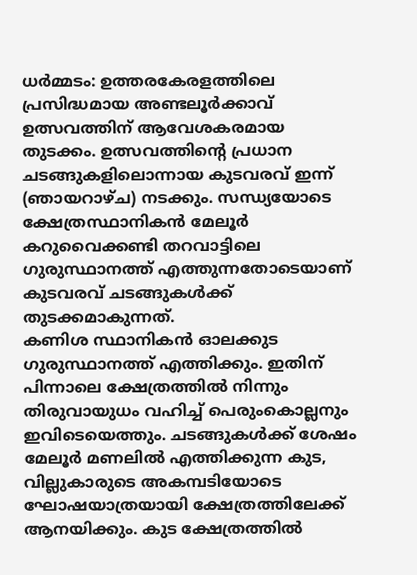ധർമ്മടം: ഉത്തരകേരളത്തിലെ പ്രസിദ്ധമായ അണ്ടലൂർക്കാവ് ഉത്സവത്തിന് ആവേശകരമായ തുടക്കം. ഉത്സവത്തിന്റെ പ്രധാന ചടങ്ങുകളിലൊന്നായ കുടവരവ് ഇന്ന് (ഞായറാഴ്ച) നടക്കും. സന്ധ്യയോടെ ക്ഷേത്രസ്ഥാനികൻ മേലൂർ കറുവൈക്കണ്ടി തറവാട്ടിലെ ഗുരുസ്ഥാനത്ത് എത്തുന്നതോടെയാണ് കുടവരവ് ചടങ്ങുകൾക്ക് തുടക്കമാകുന്നത്.
കണിശ സ്ഥാനികൻ ഓലക്കുട ഗുരുസ്ഥാനത്ത് എത്തിക്കും. ഇതിന് പിന്നാലെ ക്ഷേത്രത്തിൽ നിന്നും തിരുവായുധം വഹിച്ച് പെരുംകൊല്ലനും ഇവിടെയെത്തും. ചടങ്ങുകൾക്ക് ശേഷം മേലൂർ മണലിൽ എത്തിക്കുന്ന കുട, വില്ലുകാരുടെ അകമ്പടിയോടെ ഘോഷയാത്രയായി ക്ഷേത്രത്തിലേക്ക് ആനയിക്കും. കുട ക്ഷേത്രത്തിൽ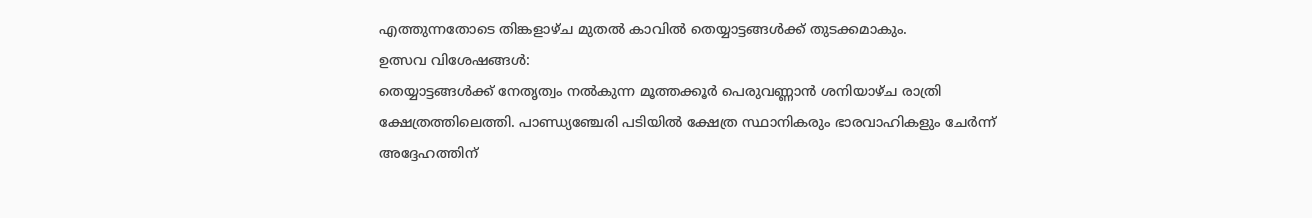എത്തുന്നതോടെ തിങ്കളാഴ്ച മുതൽ കാവിൽ തെയ്യാട്ടങ്ങൾക്ക് തുടക്കമാകും.
ഉത്സവ വിശേഷങ്ങൾ:
തെയ്യാട്ടങ്ങൾക്ക് നേതൃത്വം നൽകുന്ന മൂത്തക്കൂർ പെരുവണ്ണാൻ ശനിയാഴ്ച രാത്രി ക്ഷേത്രത്തിലെത്തി. പാണ്ഡ്യഞ്ചേരി പടിയിൽ ക്ഷേത്ര സ്ഥാനികരും ഭാരവാഹികളും ചേർന്ന് അദ്ദേഹത്തിന്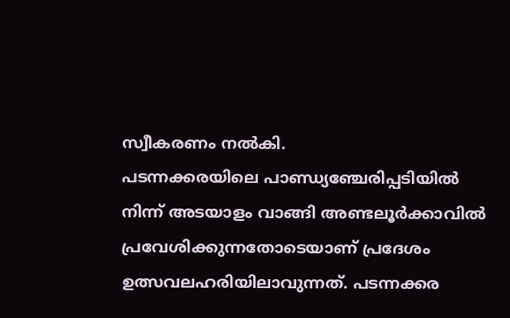സ്വീകരണം നൽകി.
പടന്നക്കരയിലെ പാണ്ഡ്യഞ്ചേരിപ്പടിയിൽ നിന്ന് അടയാളം വാങ്ങി അണ്ടലൂർക്കാവിൽ പ്രവേശിക്കുന്നതോടെയാണ് പ്രദേശം ഉത്സവലഹരിയിലാവുന്നത്. പടന്നക്കര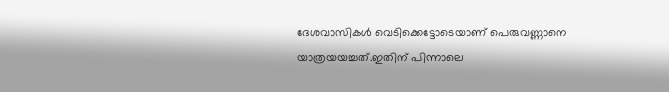ദേശവാസികൾ വെടിക്കെട്ടോടെയാണ് പെരുവണ്ണാനെ യാത്രയയച്ചത്.ഇതിന് പിന്നാലെ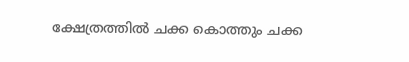ക്ഷേത്രത്തിൽ ചക്ക കൊത്തും ചക്ക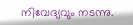നിവേദ്യവും നടന്നു.